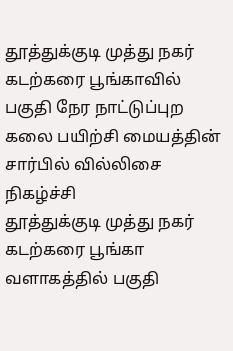தூத்துக்குடி முத்து நகர் கடற்கரை பூங்காவில் பகுதி நேர நாட்டுப்புற கலை பயிற்சி மையத்தின் சார்பில் வில்லிசை நிகழ்ச்சி
தூத்துக்குடி முத்து நகர் கடற்கரை பூங்கா வளாகத்தில் பகுதி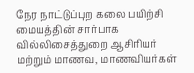நேர நாட்டுப்புற கலை பயிற்சி மையத்தின் சார்பாக வில்லிசைத்துறை ஆசிரியர் மற்றும் மாணவ, மாணவியர்கள்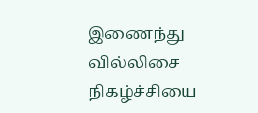இணைந்து வில்லிசை நிகழ்ச்சியை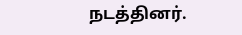நடத்தினர்.